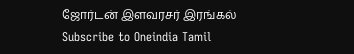ஜோர்டன் இளவரசர் இரங்கல்
Subscribe to Oneindia Tamil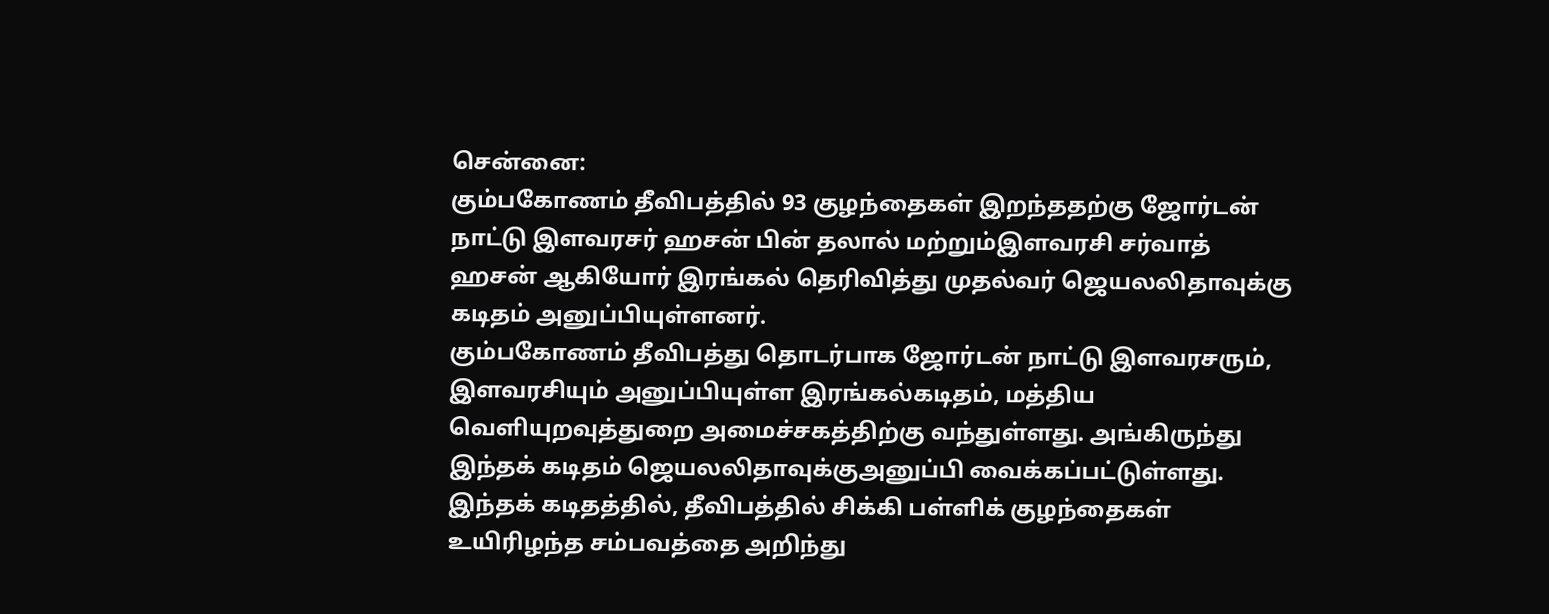சென்னை:
கும்பகோணம் தீவிபத்தில் 93 குழந்தைகள் இறந்ததற்கு ஜோர்டன் நாட்டு இளவரசர் ஹசன் பின் தலால் மற்றும்இளவரசி சர்வாத் ஹசன் ஆகியோர் இரங்கல் தெரிவித்து முதல்வர் ஜெயலலிதாவுக்கு கடிதம் அனுப்பியுள்ளனர்.
கும்பகோணம் தீவிபத்து தொடர்பாக ஜோர்டன் நாட்டு இளவரசரும், இளவரசியும் அனுப்பியுள்ள இரங்கல்கடிதம், மத்திய வெளியுறவுத்துறை அமைச்சகத்திற்கு வந்துள்ளது. அங்கிருந்து இந்தக் கடிதம் ஜெயலலிதாவுக்குஅனுப்பி வைக்கப்பட்டுள்ளது.
இந்தக் கடிதத்தில், தீவிபத்தில் சிக்கி பள்ளிக் குழந்தைகள் உயிரிழந்த சம்பவத்தை அறிந்து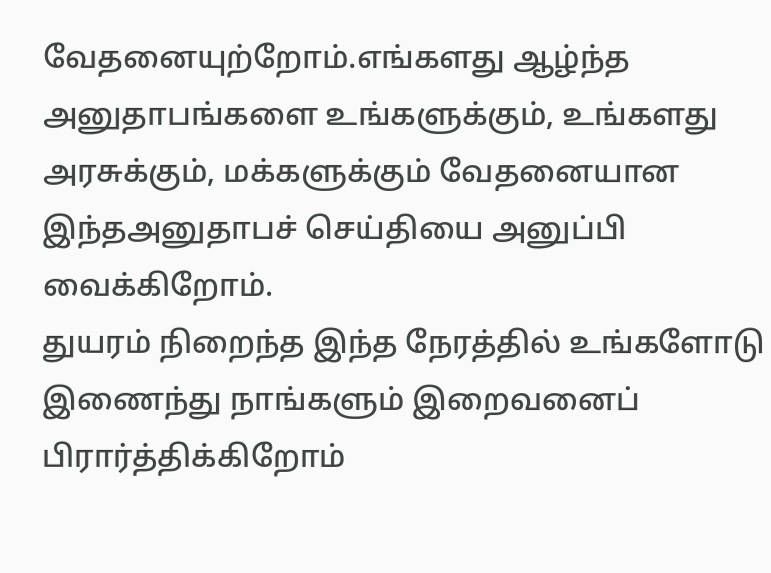வேதனையுற்றோம்.எங்களது ஆழ்ந்த அனுதாபங்களை உங்களுக்கும், உங்களது அரசுக்கும், மக்களுக்கும் வேதனையான இந்தஅனுதாபச் செய்தியை அனுப்பி வைக்கிறோம்.
துயரம் நிறைந்த இந்த நேரத்தில் உங்களோடு இணைந்து நாங்களும் இறைவனைப் பிரார்த்திக்கிறோம்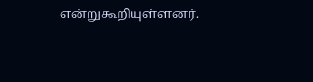என்றுகூறியுள்ளனர்.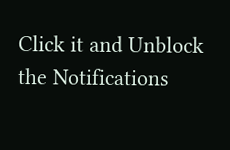Click it and Unblock the Notifications